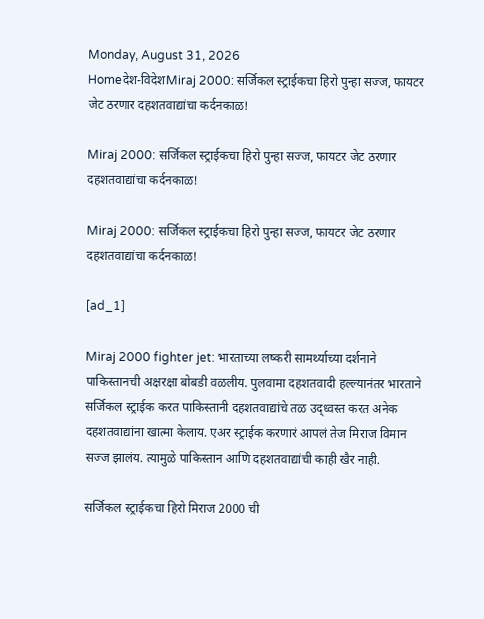Monday, August 31, 2026
Homeदेश-विदेशMiraj 2000: सर्जिकल स्ट्राईकचा हिरो पुन्हा सज्ज, फायटर जेट ठरणार दहशतवाद्यांचा कर्दनकाळ!

Miraj 2000: सर्जिकल स्ट्राईकचा हिरो पुन्हा सज्ज, फायटर जेट ठरणार दहशतवाद्यांचा कर्दनकाळ!

Miraj 2000: सर्जिकल स्ट्राईकचा हिरो पुन्हा सज्ज, फायटर जेट ठरणार दहशतवाद्यांचा कर्दनकाळ!

[ad_1]

Miraj 2000 fighter jet: भारताच्या लष्करी सामर्थ्याच्या दर्शनाने पाकिस्तानची अक्षरक्षा बोबडी वळलीय. पुलवामा दहशतवादी हल्ल्यानंतर भारताने सर्जिकल स्ट्राईक करत पाकिस्तानी दहशतवाद्यांचे तळ उद्ध्वस्त करत अनेक दहशतवाद्यांना खात्मा केलाय. एअर स्ट्राईक करणारं आपलं तेज मिराज विमान सज्ज झालंय. त्यामुळे पाकिस्तान आणि दहशतवाद्यांची काही खैर नाही.

सर्जिकल स्ट्राईकचा हिरो मिराज 2000 ची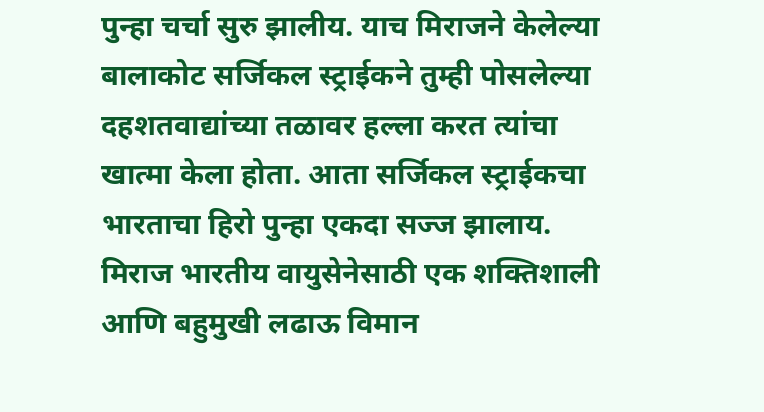पुन्हा चर्चा सुरु झालीय. याच मिराजने केलेल्या बालाकोट सर्जिकल स्ट्राईकने तुम्ही पोसलेल्या दहशतवाद्यांच्या तळावर हल्ला करत त्यांचा खात्मा केला होता. आता सर्जिकल स्ट्राईकचा भारताचा हिरो पुन्हा एकदा सज्ज झालाय. मिराज भारतीय वायुसेनेसाठी एक शक्तिशाली आणि बहुमुखी लढाऊ विमान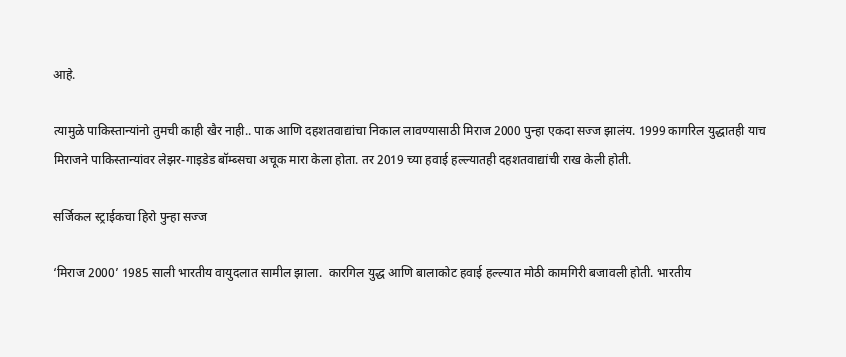आहे.

त्यामुळे पाकिस्तान्यांनो तुमची काही खैर नाही.. पाक आणि दहशतवाद्यांचा निकाल लावण्यासाठी मिराज 2000 पुन्हा एकदा सज्ज झालंय. 1999 कागरिल युद्धातही याच मिराजने पाकिस्तान्यांवर लेझर-गाइडेड बॉम्ब्सचा अचूक मारा केला होता. तर 2019 च्या हवाई हल्ल्यातही दहशतवाद्यांची राख केली होती.

सर्जिकल स्ट्राईकचा हिरो पुन्हा सज्ज

‘मिराज 2000’ 1985 साली भारतीय वायुदलात सामील झाला.  कारगिल युद्ध आणि बालाकोट हवाई हल्ल्यात मोठी कामगिरी बजावली होती. भारतीय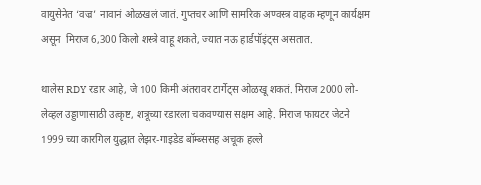वायुसेनेत ‘वज्र’ नावानं ओळखलं जातं. गुप्तचर आणि सामरिक अण्वस्त्र वाहक म्हणून कार्यक्षम असून  मिराज 6,300 किलो शस्त्रे वाहू शकते, ज्यात नऊ हार्डपॉइंट्स असतात.

थालेस RDY रडार आहे, जे 100 किमी अंतरावर टार्गेट्स ओळखू शकतं. मिराज 2000 लो-लेव्हल उड्डाणासाठी उत्कृष्ट, शत्रूच्या रडारला चकवण्यास सक्षम आहे. मिराज फायटर जेटने 1999 च्या कारगिल युद्धात लेझर-गाइडेड बॉम्ब्ससह अचूक हल्ले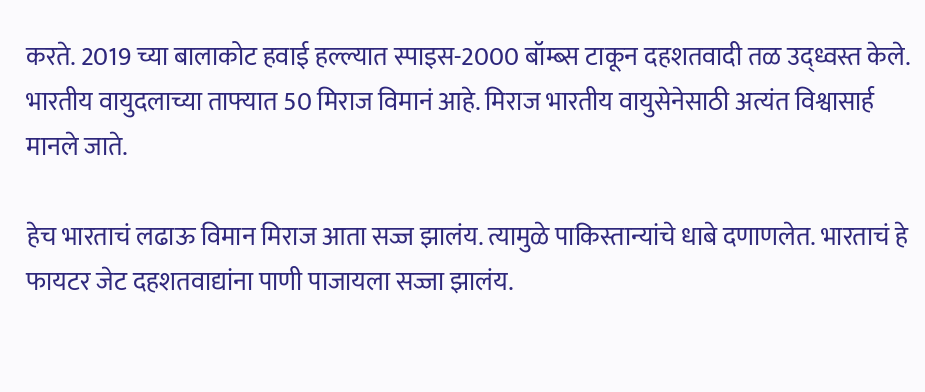करते. 2019 च्या बालाकोट हवाई हल्ल्यात स्पाइस-2000 बॉम्ब्स टाकून दहशतवादी तळ उद्ध्वस्त केले. भारतीय वायुदलाच्या ताफ्यात 50 मिराज विमानं आहे. मिराज भारतीय वायुसेनेसाठी अत्यंत विश्वासार्ह मानले जाते.

हेच भारताचं लढाऊ विमान मिराज आता सज्ज झालंय. त्यामुळे पाकिस्तान्यांचे धाबे दणाणलेत. भारताचं हे फायटर जेट दहशतवाद्यांना पाणी पाजायला सज्जा झालंय.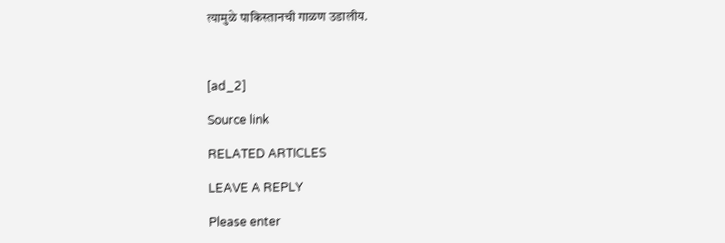त्यामुळे पाकिस्तानची गाळण उडालीय.



[ad_2]

Source link

RELATED ARTICLES

LEAVE A REPLY

Please enter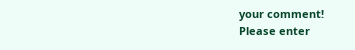your comment!
Please enter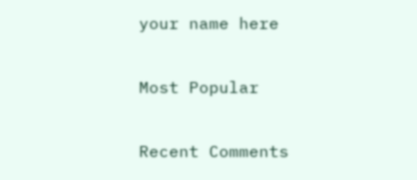your name here

Most Popular

Recent Comments